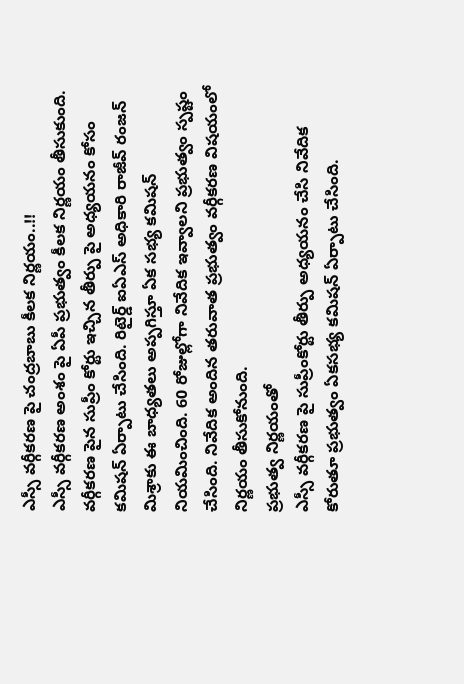ఎస్సీ వర్గీకరణ పై చంద్రబాబు కీలక నిర్ణయం..!!
ఎస్సీ వర్గీకరణ అంశం పై ఏపీ ప్రభుత్వం కీలక నిర్ణయం తీసుకుంది. వర్గీకరణ పైన సుప్రీం కోర్టు ఇచ్చిన తీర్పు పై అధ్యయనం కోసం కమిషన్ ఏర్పాటు చేసింది. రిటైర్డ్ ఐఏఎస్ అధికారి రాజీవ్ రంజన్ మిశ్రాకు ఈ బాధ్యతలు అప్పగిస్తూ ఏక సభ్య కమిషన్ నియమించింది. 60 రోజుల్లోగా నివేదిక ఇవ్వాలని ప్రభుత్వం స్పష్టం చేసింది. నివేదిక అందిన తరువాత ప్రభుత్వం వర్గీకరణ విషయంలో నిర్ణయం తీసుకోనుంది.
ప్రభుత్వ నిర్ణయంతో
ఎస్సీ వర్గీకరణ పై సుప్రీంకోర్టు తీర్పు అధ్యయనం చేసి నివేదిక కోరుతూ ప్రభుత్వం ఏకసభ్య కమిషన్ ఏర్పాటు చేసింది.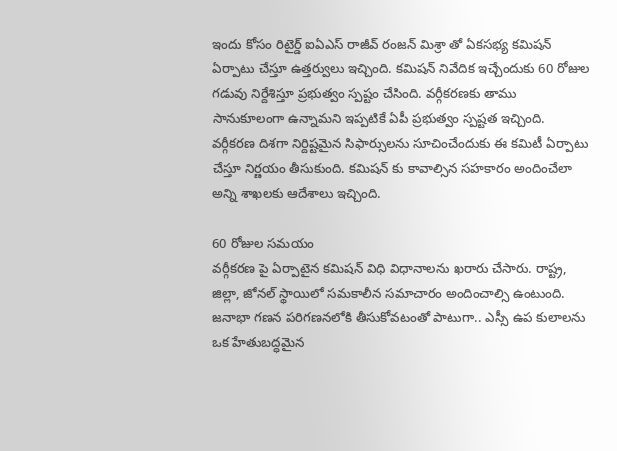ఇందు కోసం రిటైర్డ్ ఐఏఎస్ రాజీవ్ రంజన్ మిశ్రా తో ఏకసభ్య కమిషన్ ఏర్పాటు చేస్తూ ఉత్తర్వులు ఇచ్చింది. కమిషన్ నివేదిక ఇచ్చేందుకు 60 రోజుల గడువు నిర్దేశిస్తూ ప్రభుత్వం స్పష్టం చేసింది. వర్గీకరణకు తాము సానుకూలంగా ఉన్నామని ఇప్పటికే ఏపీ ప్రభుత్వం స్పష్టత ఇచ్చింది. వర్గీకరణ దిశగా నిర్దిష్టమైన సిఫార్సులను సూచించేందుకు ఈ కమిటీ ఏర్పాటు చేస్తూ నిర్ణయం తీసుకుంది. కమిషన్ కు కావాల్సిన సహకారం అందించేలా అన్ని శాఖలకు ఆదేశాలు ఇచ్చింది.

60 రోజుల సమయం
వర్గీకరణ పై ఏర్పాటైన కమిషన్ విధి విధానాలను ఖరారు చేసారు. రాష్ట్ర, జిల్లా, జోనల్ స్థాయిలో సమకాలీన సమాచారం అందించాల్సి ఉంటుంది. జనాభా గణన పరిగణనలోకి తీసుకోవటంతో పాటుగా.. ఎస్సీ ఉప కులాలను ఒక హేతుబద్ధమైన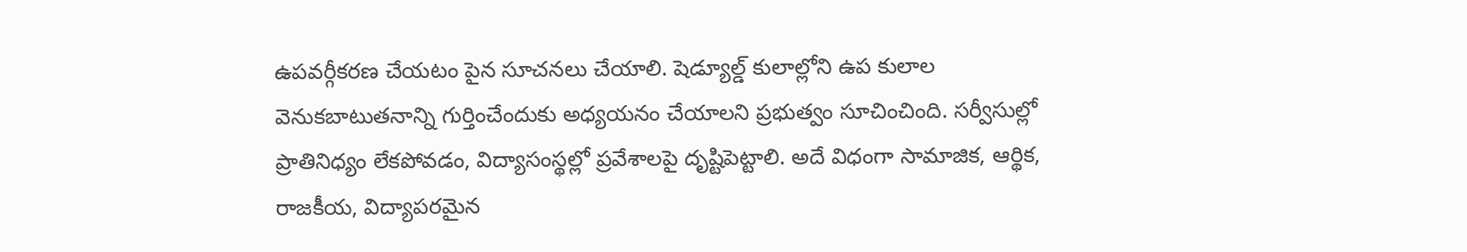ఉపవర్గీకరణ చేయటం పైన సూచనలు చేయాలి. షెడ్యూల్డ్ కులాల్లోని ఉప కులాల వెనుకబాటుతనాన్ని గుర్తించేందుకు అధ్యయనం చేయాలని ప్రభుత్వం సూచించింది. సర్వీసుల్లో ప్రాతినిధ్యం లేకపోవడం, విద్యాసంస్థల్లో ప్రవేశాలపై దృష్టిపెట్టాలి. అదే విధంగా సామాజిక, ఆర్థిక, రాజకీయ, విద్యాపరమైన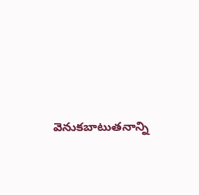వెనుకబాటుతనాన్ని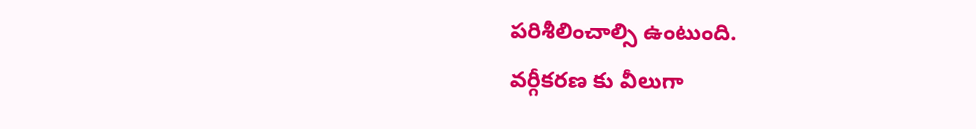పరిశీలించాల్సి ఉంటుంది.
వర్గీకరణ కు వీలుగా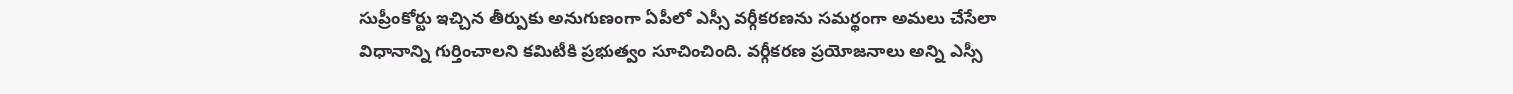సుప్రీంకోర్టు ఇచ్చిన తీర్పుకు అనుగుణంగా ఏపీలో ఎస్సీ వర్గీకరణను సమర్థంగా అమలు చేసేలా విధానాన్ని గుర్తించాలని కమిటీకి ప్రభుత్వం సూచించింది. వర్గీకరణ ప్రయోజనాలు అన్ని ఎస్సీ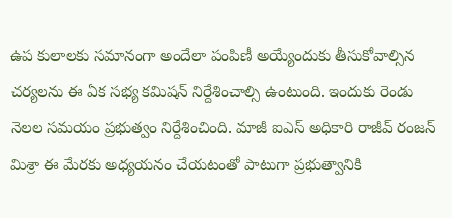ఉప కులాలకు సమానంగా అందేలా పంపిణీ అయ్యేందుకు తీసుకోవాల్సిన చర్యలను ఈ ఏక సభ్య కమిషన్ నిర్దేశించాల్సి ఉంటుంది. ఇందుకు రెండు నెలల సమయం ప్రభుత్వం నిర్దేశించింది. మాజీ ఐఎస్ అధికారి రాజీవ్ రంజన్ మిశ్రా ఈ మేరకు అధ్యయనం చేయటంతో పాటుగా ప్రభుత్వానికి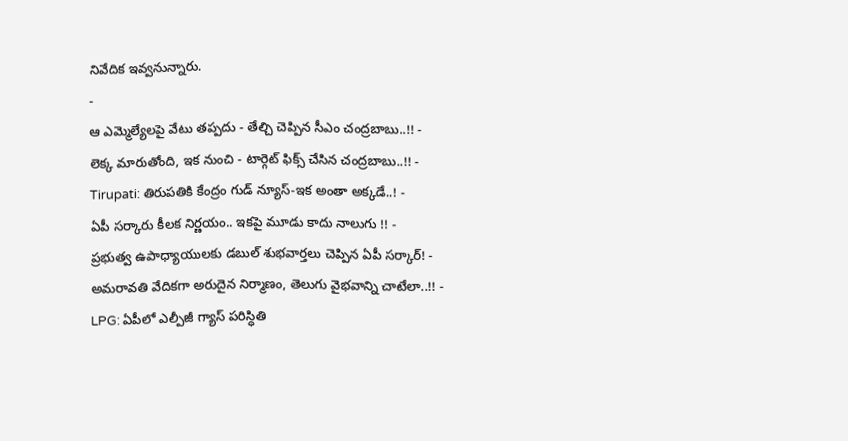నివేదిక ఇవ్వనున్నారు.
-
ఆ ఎమ్మెల్యేలపై వేటు తప్పదు - తేల్చి చెప్పిన సీఎం చంద్రబాబు..!! -
లెక్క మారుతోంది, ఇక నుంచి - టార్గెట్ ఫిక్స్ చేసిన చంద్రబాబు..!! -
Tirupati: తిరుపతికి కేంద్రం గుడ్ న్యూస్-ఇక అంతా అక్కడే..! -
ఏపీ సర్కారు కీలక నిర్ణయం.. ఇకపై మూడు కాదు నాలుగు !! -
ప్రభుత్వ ఉపాధ్యాయులకు డబుల్ శుభవార్తలు చెప్పిన ఏపీ సర్కార్! -
అమరావతి వేదికగా అరుదైన నిర్మాణం, తెలుగు వైభవాన్ని చాటేలా..!! -
LPG: ఏపీలో ఎల్పీజీ గ్యాస్ పరిస్ధితి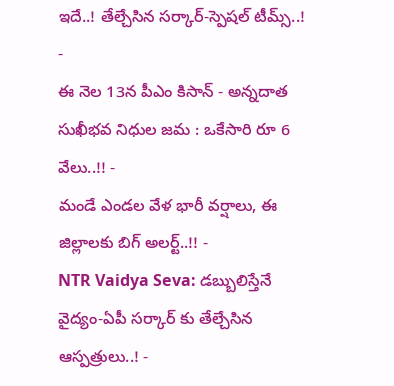ఇదే..! తేల్చేసిన సర్కార్-స్పెషల్ టీమ్స్..! -
ఈ నెల 13న పీఎం కిసాన్ - అన్నదాత సుఖీభవ నిధుల జమ : ఒకేసారి రూ 6 వేలు..!! -
మండే ఎండల వేళ భారీ వర్షాలు, ఈ జిల్లాలకు బిగ్ అలర్ట్..!! -
NTR Vaidya Seva: డబ్బులిస్తేనే వైద్యం-ఏపీ సర్కార్ కు తేల్చేసిన ఆస్పత్రులు..! -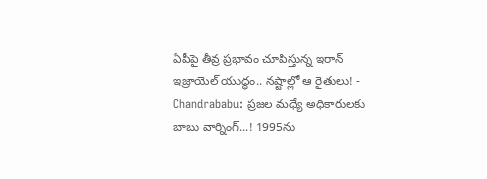ఏపీపై తీవ్ర ప్రభావం చూపిస్తున్న ఇరాన్ ఇజ్రాయెల్ యుద్ధం.. నష్టాల్లో ఆ రైతులు! -
Chandrababu: ప్రజల మధ్యే అధికారులకు బాబు వార్నింగ్...! 1995ను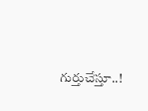గుర్తుచేస్తూ..!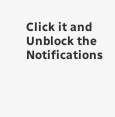Click it and Unblock the Notifications